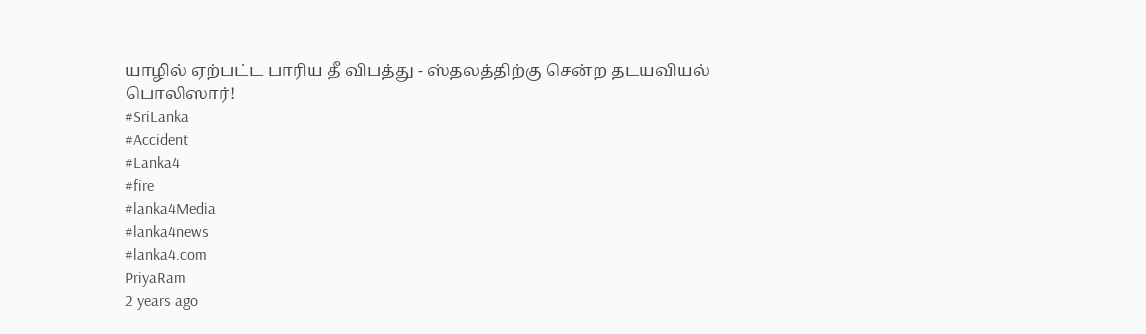யாழில் ஏற்பட்ட பாரிய தீ விபத்து - ஸ்தலத்திற்கு சென்ற தடயவியல் பொலிஸார்!
#SriLanka
#Accident
#Lanka4
#fire
#lanka4Media
#lanka4news
#lanka4.com
PriyaRam
2 years ago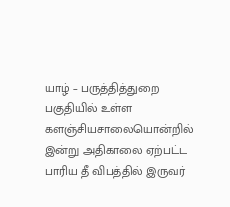யாழ் – பருத்தித்துறை பகுதியில் உள்ள களஞ்சியசாலையொன்றில் இன்று அதிகாலை ஏற்பட்ட பாரிய தீ விபத்தில் இருவர்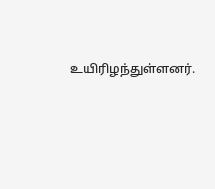உயிரிழந்துள்ளனர்.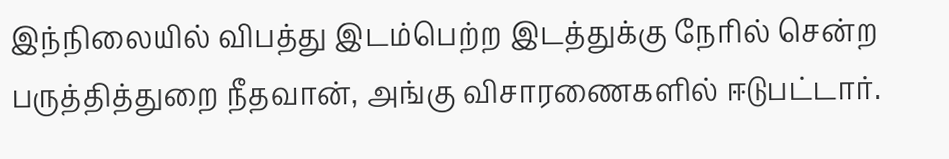இந்நிலையில் விபத்து இடம்பெற்ற இடத்துக்கு நேரில் சென்ற பருத்தித்துறை நீதவான், அங்கு விசாரணைகளில் ஈடுபட்டார்.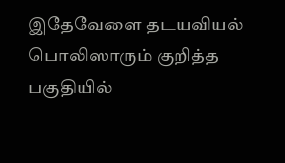இதேவேளை தடயவியல் பொலிஸாரும் குறித்த பகுதியில்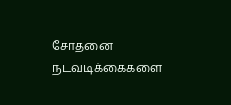சோதனை நடவடிக்கைகளை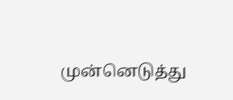முன்னெடுத்து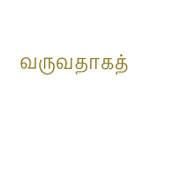வருவதாகத்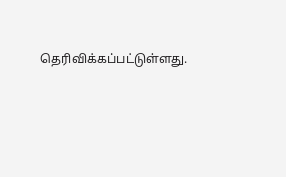தெரிவிக்கப்பட்டுள்ளது.